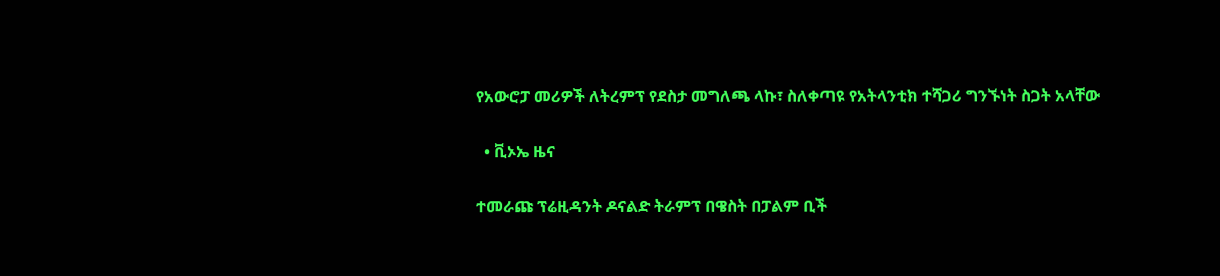የአውሮፓ መሪዎች ለትረምፕ የደስታ መግለጫ ላኩ፣ ስለቀጣዩ የአትላንቲክ ተሻጋሪ ግንኙነት ስጋት አላቸው

  • ቪኦኤ ዜና

ተመራጩ ፕሬዚዳንት ዶናልድ ትራምፕ በዌስት በፓልም ቢች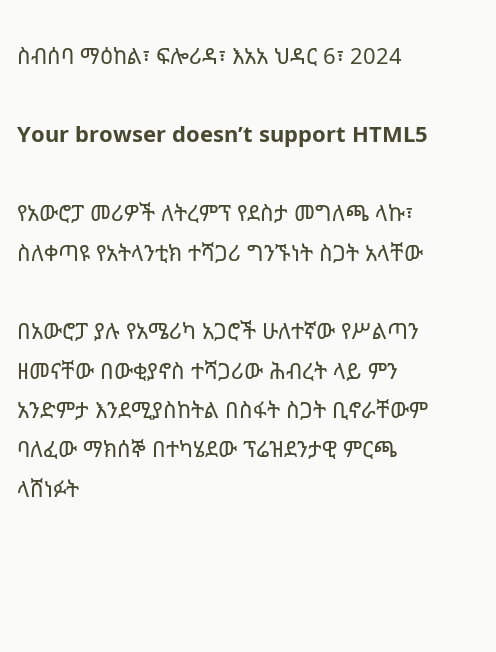ስብሰባ ማዕከል፣ ፍሎሪዳ፣ እአአ ህዳር 6፣ 2024

Your browser doesn’t support HTML5

የአውሮፓ መሪዎች ለትረምፕ የደስታ መግለጫ ላኩ፣ ስለቀጣዩ የአትላንቲክ ተሻጋሪ ግንኙነት ስጋት አላቸው

በአውሮፓ ያሉ የአሜሪካ አጋሮች ሁለተኛው የሥልጣን ዘመናቸው በውቂያኖስ ተሻጋሪው ሕብረት ላይ ምን አንድምታ እንደሚያስከትል በስፋት ስጋት ቢኖራቸውም ባለፈው ማክሰኞ በተካሄደው ፕሬዝደንታዊ ምርጫ ላሸነፉት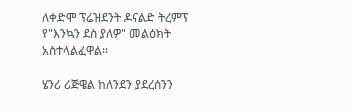ለቀድሞ ፕሬዝደንት ዶናልድ ትረምፕ የ"እንኳን ደስ ያለዎ" መልዕክት አስተላልፈዋል፡፡

ሄንሪ ሪጅዌል ከለንደን ያደረሰንን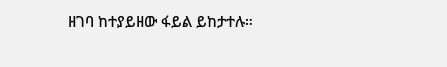ዘገባ ከተያይዘው ፋይል ይከታተሉ።